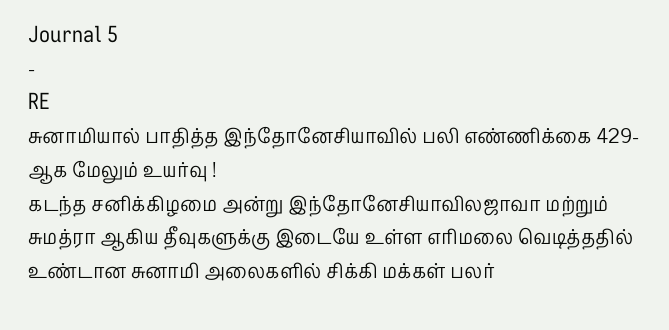Journal 5
-
RE
சுனாமியால் பாதித்த இந்தோனேசியாவில் பலி எண்ணிக்கை 429-ஆக மேலும் உயர்வு !
கடந்த சனிக்கிழமை அன்று இந்தோனேசியாவிலஜாவா மற்றும் சுமத்ரா ஆகிய தீவுகளுக்கு இடையே உள்ள எரிமலை வெடித்ததில் உண்டான சுனாமி அலைகளில் சிக்கி மக்கள் பலர்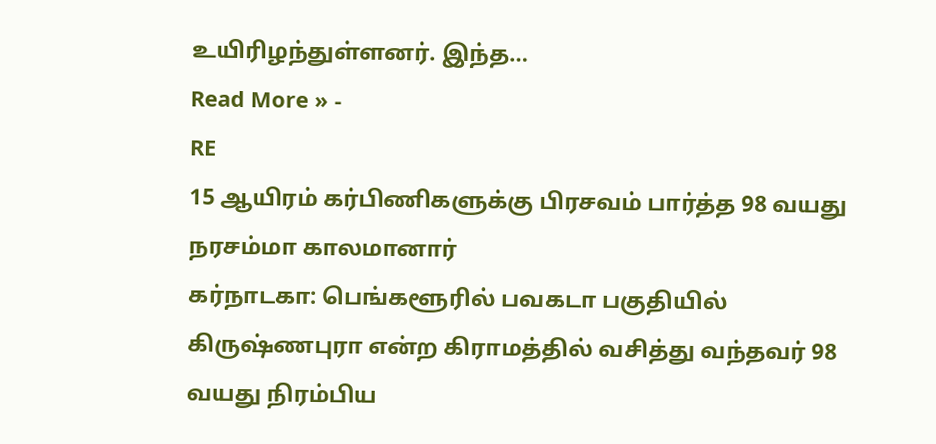உயிரிழந்துள்ளனர். இந்த…
Read More » -
RE
15 ஆயிரம் கர்பிணிகளுக்கு பிரசவம் பார்த்த 98 வயது நரசம்மா காலமானார்
கர்நாடகா: பெங்களூரில் பவகடா பகுதியில் கிருஷ்ணபுரா என்ற கிராமத்தில் வசித்து வந்தவர் 98 வயது நிரம்பிய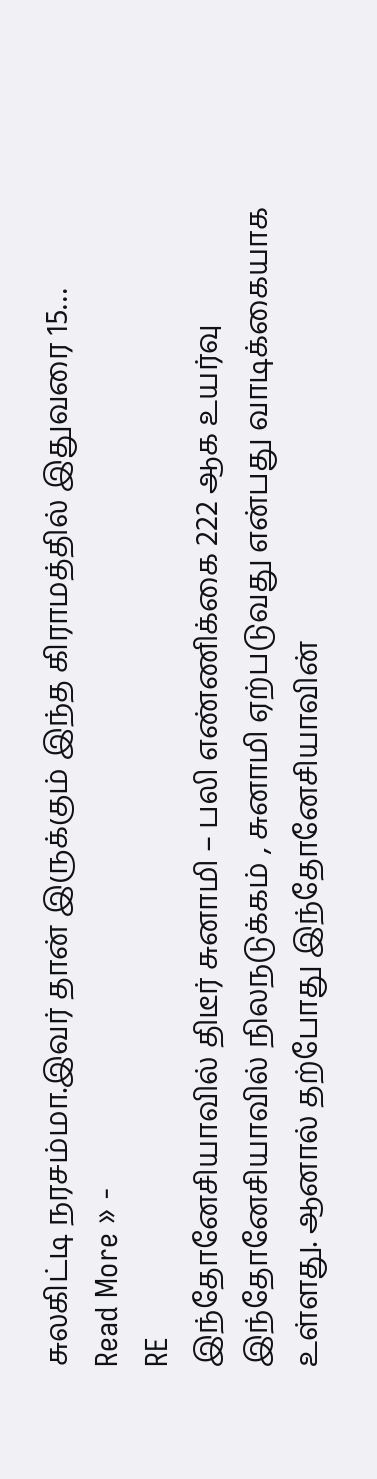சுலகிட்டி நரசம்மா.இவர் தான் இருக்கும் இந்த கிராமத்தில் இதுவரை 15…
Read More » -
RE
இந்தோனேசியாவில் திடீர் சுனாமி – பலி எண்ணிக்கை 222 ஆக உயர்வு
இந்தோனேசியாவில் நிலநடுக்கம் , சுனாமி ஏற்படுவது என்பது வாடிக்கையாக உள்ளது. ஆனால் தற்போது இந்தோனேசியாவின்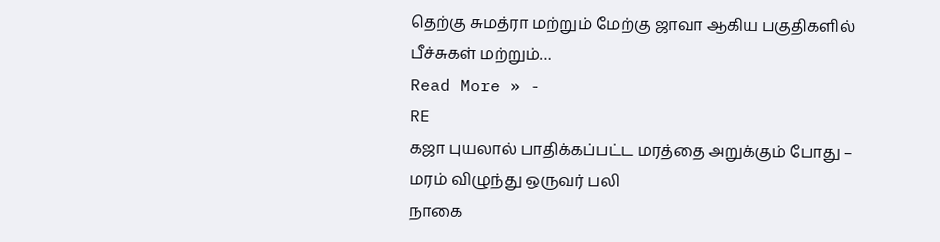தெற்கு சுமத்ரா மற்றும் மேற்கு ஜாவா ஆகிய பகுதிகளில் பீச்சுகள் மற்றும்…
Read More » -
RE
கஜா புயலால் பாதிக்கப்பட்ட மரத்தை அறுக்கும் போது – மரம் விழுந்து ஒருவர் பலி
நாகை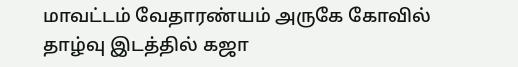மாவட்டம் வேதாரண்யம் அருகே கோவில் தாழ்வு இடத்தில் கஜா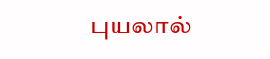புயலால்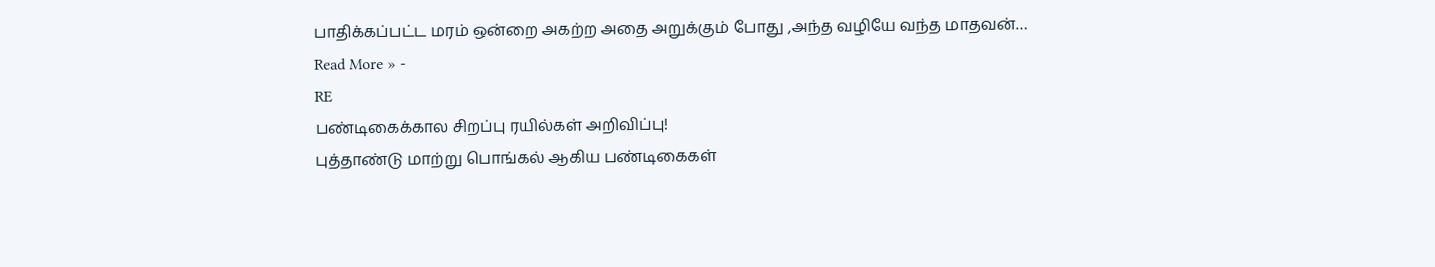பாதிக்கப்பட்ட மரம் ஒன்றை அகற்ற அதை அறுக்கும் போது ,அந்த வழியே வந்த மாதவன்…
Read More » -
RE
பண்டிகைக்கால சிறப்பு ரயில்கள் அறிவிப்பு!
புத்தாண்டு மாற்று பொங்கல் ஆகிய பண்டிகைகள்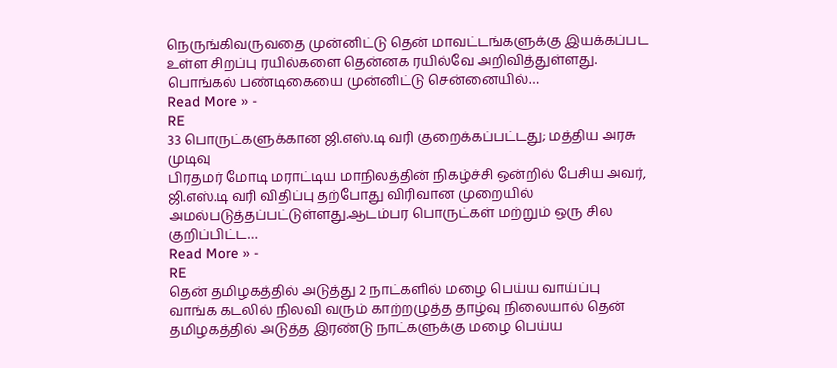நெருங்கிவருவதை முன்னிட்டு தென் மாவட்டங்களுக்கு இயக்கப்பட உள்ள சிறப்பு ரயில்களை தென்னக ரயில்வே அறிவித்துள்ளது. பொங்கல் பண்டிகையை முன்னிட்டு சென்னையில்…
Read More » -
RE
33 பொருட்களுக்கான ஜி.எஸ்.டி வரி குறைக்கப்பட்டது; மத்திய அரசு முடிவு
பிரதமர் மோடி மராட்டிய மாநிலத்தின் நிகழ்ச்சி ஒன்றில் பேசிய அவர், ஜி.எஸ்.டி வரி விதிப்பு தற்போது விரிவான முறையில் அமல்படுத்தப்பட்டுள்ளது.ஆடம்பர பொருட்கள் மற்றும் ஒரு சில குறிப்பிட்ட…
Read More » -
RE
தென் தமிழகத்தில் அடுத்து 2 நாட்களில் மழை பெய்ய வாய்ப்பு
வாங்க கடலில் நிலவி வரும் காற்றழுத்த தாழ்வு நிலையால் தென் தமிழகத்தில் அடுத்த இரண்டு நாட்களுக்கு மழை பெய்ய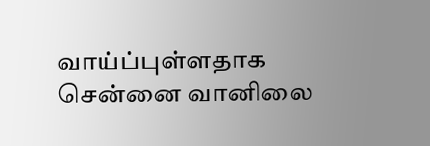வாய்ப்புள்ளதாக சென்னை வானிலை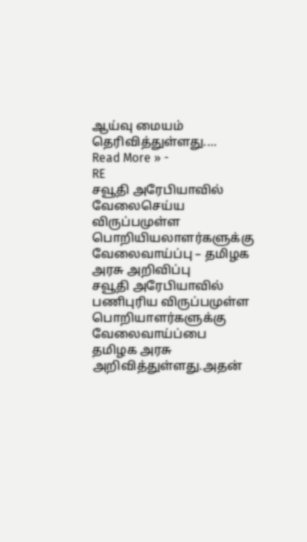ஆய்வு மையம் தெரிவித்துள்ளது.…
Read More » -
RE
சவூதி அரேபியாவில் வேலைசெய்ய விருப்பமுள்ள பொறியியலாளர்களுக்கு வேலைவாய்ப்பு – தமிழக அரசு அறிவிப்பு
சவூதி அரேபியாவில் பணிபுரிய விருப்பமுள்ள பொறியாளர்களுக்கு வேலைவாய்ப்பை தமிழக அரசு அறிவித்துள்ளது.அதன்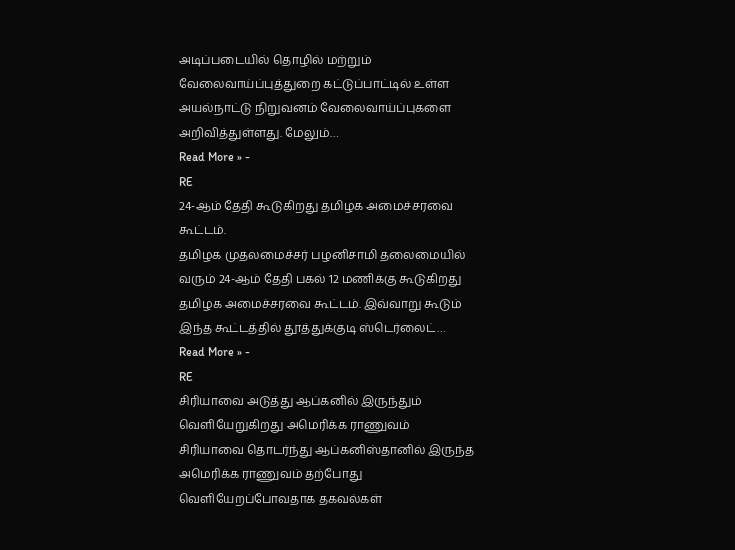அடிப்படையில் தொழில் மற்றும் வேலைவாய்ப்புத்துறை கட்டுப்பாட்டில் உள்ள அயல்நாட்டு நிறுவனம் வேலைவாய்ப்புகளை அறிவித்துள்ளது. மேலும்…
Read More » -
RE
24-ஆம் தேதி கூடுகிறது தமிழக அமைச்சரவை கூட்டம்.
தமிழக முதலமைச்சர் பழனிசாமி தலைமையில் வரும் 24-ஆம் தேதி பகல் 12 மணிக்கு கூடுகிறது தமிழக அமைச்சரவை கூட்டம். இவ்வாறு கூடும் இந்த கூட்டத்தில் தூத்துக்குடி ஸ்டெர்லைட்…
Read More » -
RE
சிரியாவை அடுத்து ஆப்கனில் இருந்தும் வெளியேறுகிறது அமெரிக்க ராணுவம்
சிரியாவை தொடர்ந்து ஆப்கனிஸ்தானில் இருந்த அமெரிக்க ராணுவம் தற்போது வெளியேறப்போவதாக தகவல்கள்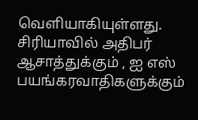வெளியாகியுள்ளது. சிரியாவில் அதிபர் ஆசாத்துக்கும் , ஐ எஸ் பயங்கரவாதிகளுக்கும்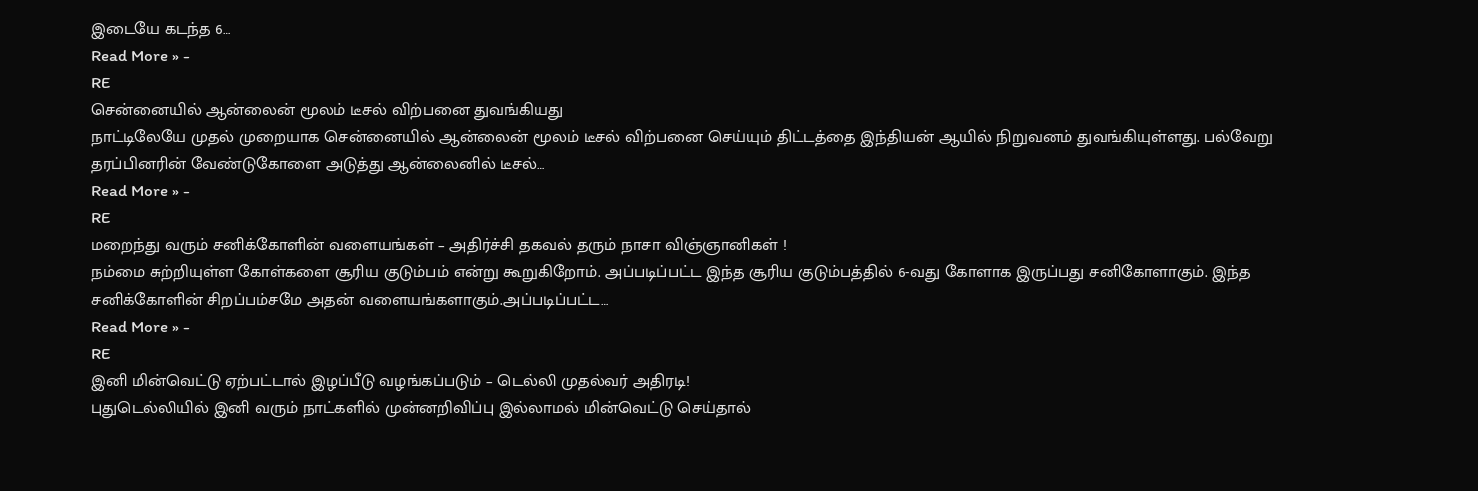இடையே கடந்த 6…
Read More » -
RE
சென்னையில் ஆன்லைன் மூலம் டீசல் விற்பனை துவங்கியது
நாட்டிலேயே முதல் முறையாக சென்னையில் ஆன்லைன் மூலம் டீசல் விற்பனை செய்யும் திட்டத்தை இந்தியன் ஆயில் நிறுவனம் துவங்கியுள்ளது. பல்வேறு தரப்பினரின் வேண்டுகோளை அடுத்து ஆன்லைனில் டீசல்…
Read More » -
RE
மறைந்து வரும் சனிக்கோளின் வளையங்கள் – அதிர்ச்சி தகவல் தரும் நாசா விஞ்ஞானிகள் !
நம்மை சுற்றியுள்ள கோள்களை சூரிய குடும்பம் என்று கூறுகிறோம். அப்படிப்பட்ட இந்த சூரிய குடும்பத்தில் 6-வது கோளாக இருப்பது சனிகோளாகும். இந்த சனிக்கோளின் சிறப்பம்சமே அதன் வளையங்களாகும்.அப்படிப்பட்ட…
Read More » -
RE
இனி மின்வெட்டு ஏற்பட்டால் இழப்பீடு வழங்கப்படும் – டெல்லி முதல்வர் அதிரடி!
புதுடெல்லியில் இனி வரும் நாட்களில் முன்னறிவிப்பு இல்லாமல் மின்வெட்டு செய்தால்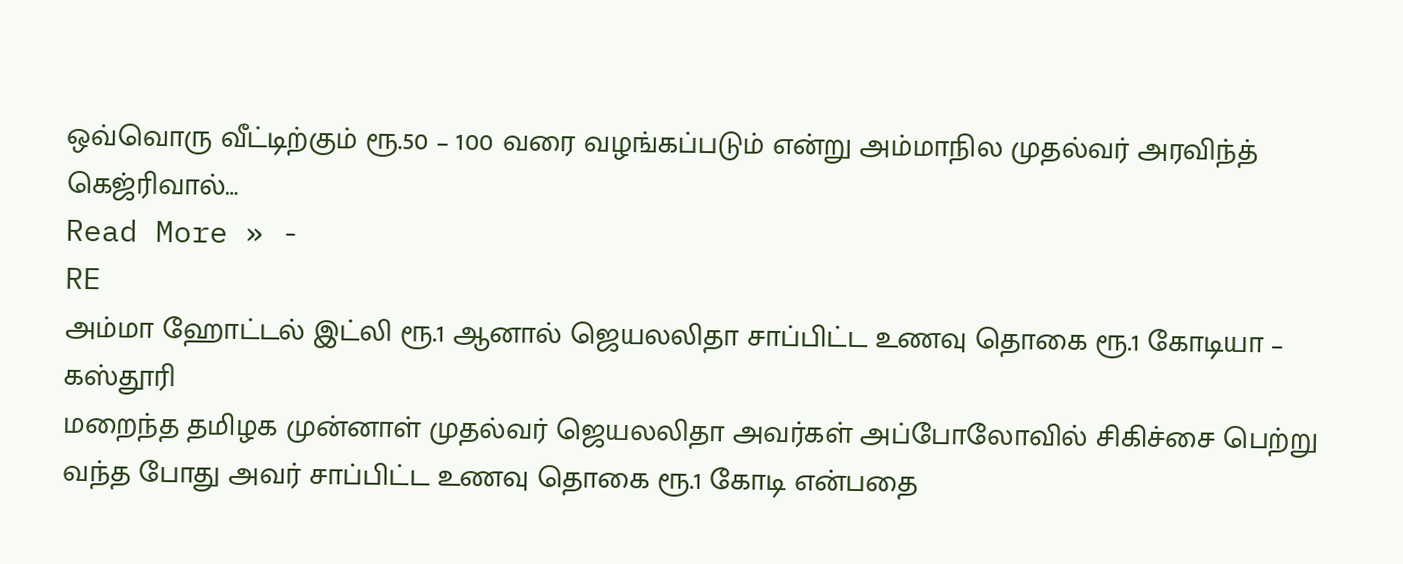ஒவ்வொரு வீட்டிற்கும் ரூ.50 – 100 வரை வழங்கப்படும் என்று அம்மாநில முதல்வர் அரவிந்த் கெஜ்ரிவால்…
Read More » -
RE
அம்மா ஹோட்டல் இட்லி ரூ.1 ஆனால் ஜெயலலிதா சாப்பிட்ட உணவு தொகை ரூ.1 கோடியா – கஸ்தூரி
மறைந்த தமிழக முன்னாள் முதல்வர் ஜெயலலிதா அவர்கள் அப்போலோவில் சிகிச்சை பெற்று வந்த போது அவர் சாப்பிட்ட உணவு தொகை ரூ.1 கோடி என்பதை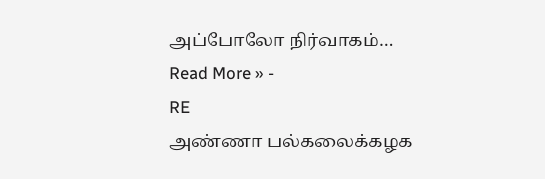அப்போலோ நிர்வாகம்…
Read More » -
RE
அண்ணா பல்கலைக்கழக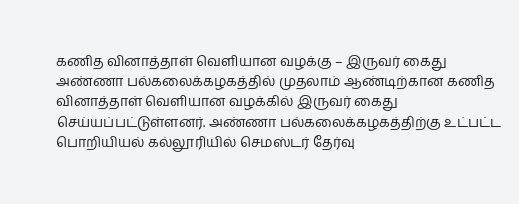கணித வினாத்தாள் வெளியான வழக்கு – இருவர் கைது
அண்ணா பல்கலைக்கழகத்தில் முதலாம் ஆண்டிற்கான கணித வினாத்தாள் வெளியான வழக்கில் இருவர் கைது செய்யப்பட்டுள்ளனர். அண்ணா பல்கலைக்கழகத்திற்கு உட்பட்ட பொறியியல் கல்லூரியில் செமஸ்டர் தேர்வு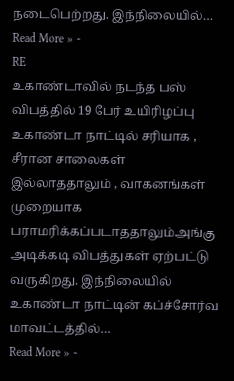நடைபெற்றது. இந்நிலையில்…
Read More » -
RE
உகாண்டாவில் நடந்த பஸ் விபத்தில் 19 பேர் உயிரிழப்பு
உகாண்டா நாட்டில் சரியாக , சீரான சாலைகள் இல்லாததாலும் , வாகனங்கள் முறையாக பராமரிக்கப்படாததாலும்அங்கு அடிக்கடி விபத்துகள் ஏற்பட்டு வருகிறது. இந்நிலையில் உகாண்டா நாட்டின் கப்ச்சோர்வ மாவட்டத்தில்…
Read More » -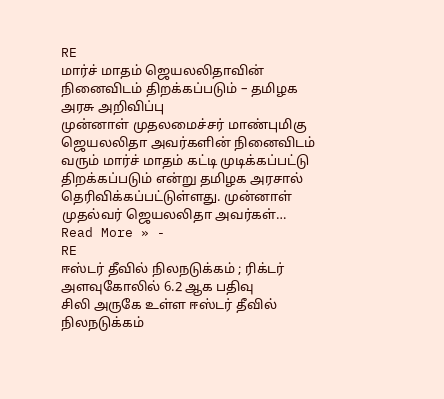RE
மார்ச் மாதம் ஜெயலலிதாவின் நினைவிடம் திறக்கப்படும் – தமிழக அரசு அறிவிப்பு
முன்னாள் முதலமைச்சர் மாண்புமிகு ஜெயலலிதா அவர்களின் நினைவிடம் வரும் மார்ச் மாதம் கட்டி முடிக்கப்பட்டு திறக்கப்படும் என்று தமிழக அரசால் தெரிவிக்கப்பட்டுள்ளது. முன்னாள் முதல்வர் ஜெயலலிதா அவர்கள்…
Read More » -
RE
ஈஸ்டர் தீவில் நிலநடுக்கம் ; ரிக்டர் அளவுகோலில் 6.2 ஆக பதிவு
சிலி அருகே உள்ள ஈஸ்டர் தீவில் நிலநடுக்கம்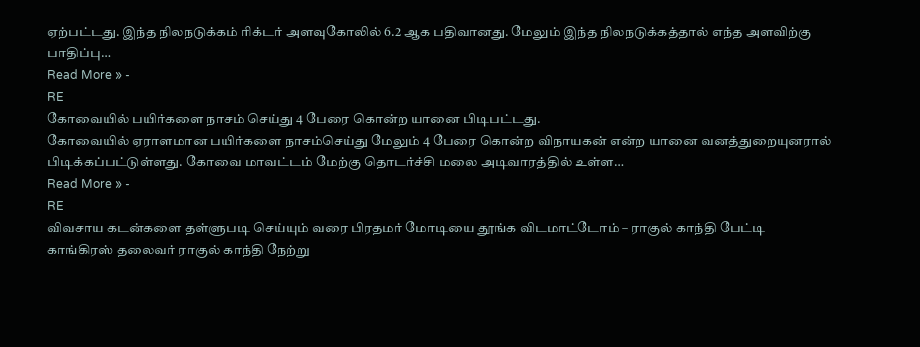ஏற்பட்டது. இந்த நிலநடுக்கம் ரிக்டர் அளவுகோலில் 6.2 ஆக பதிவானது. மேலும் இந்த நிலநடுக்கத்தால் எந்த அளவிற்கு பாதிப்பு…
Read More » -
RE
கோவையில் பயிர்களை நாசம் செய்து 4 பேரை கொன்ற யானை பிடிபட்டது.
கோவையில் ஏராளமான பயிர்களை நாசம்செய்து மேலும் 4 பேரை கொன்ற விநாயகன் என்ற யானை வனத்துறையுனரால் பிடிக்கப்பட்டுள்ளது. கோவை மாவட்டம் மேற்கு தொடர்ச்சி மலை அடிவாரத்தில் உள்ள…
Read More » -
RE
விவசாய கடன்களை தள்ளுபடி செய்யும் வரை பிரதமர் மோடியை தூங்க விடமாட்டோம் – ராகுல் காந்தி பேட்டி
காங்கிரஸ் தலைவர் ராகுல் காந்தி நேற்று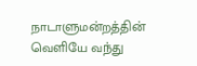நாடாளுமன்றத்தின் வெளியே வந்து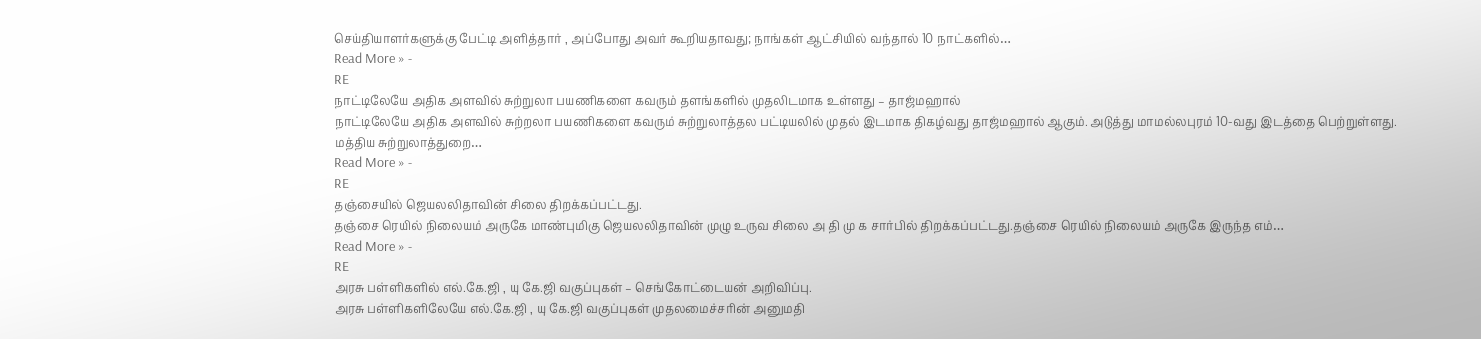செய்தியாளர்களுக்கு பேட்டி அளித்தார் , அப்போது அவர் கூறியதாவது; நாங்கள் ஆட்சியில் வந்தால் 10 நாட்களில்…
Read More » -
RE
நாட்டிலேயே அதிக அளவில் சுற்றுலா பயணிகளை கவரும் தளங்களில் முதலிடமாக உள்ளது – தாஜ்மஹால்
நாட்டிலேயே அதிக அளவில் சுற்றலா பயணிகளை கவரும் சுற்றுலாத்தல பட்டியலில் முதல் இடமாக திகழ்வது தாஜ்மஹால் ஆகும். அடுத்து மாமல்லபுரம் 10-வது இடத்தை பெற்றுள்ளது. மத்திய சுற்றுலாத்துறை…
Read More » -
RE
தஞ்சையில் ஜெயலலிதாவின் சிலை திறக்கப்பட்டது.
தஞ்சை ரெயில் நிலையம் அருகே மாண்புமிகு ஜெயலலிதாவின் முழு உருவ சிலை அ தி மு க சார்பில் திறக்கப்பட்டது.தஞ்சை ரெயில் நிலையம் அருகே இருந்த எம்…
Read More » -
RE
அரசு பள்ளிகளில் எல்.கே.ஜி , யு கே.ஜி வகுப்புகள் – செங்கோட்டையன் அறிவிப்பு.
அரசு பள்ளிகளிலேயே எல்.கே.ஜி , யு கே.ஜி வகுப்புகள் முதலமைச்சரின் அனுமதி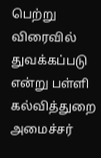பெற்று விரைவில் துவக்கப்படு என்று பள்ளி கல்வித்துறை அமைச்சர்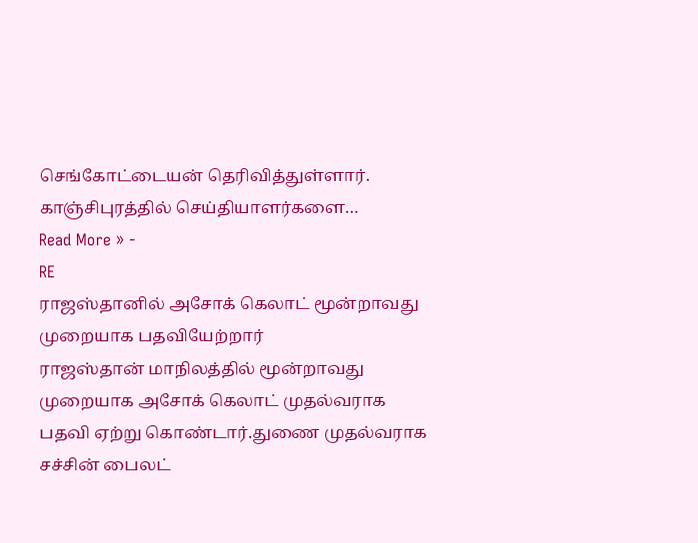செங்கோட்டையன் தெரிவித்துள்ளார். காஞ்சிபுரத்தில் செய்தியாளர்களை…
Read More » -
RE
ராஜஸ்தானில் அசோக் கெலாட் மூன்றாவது முறையாக பதவியேற்றார்
ராஜஸ்தான் மாநிலத்தில் மூன்றாவது முறையாக அசோக் கெலாட் முதல்வராக பதவி ஏற்று கொண்டார்.துணை முதல்வராக சச்சின் பைலட்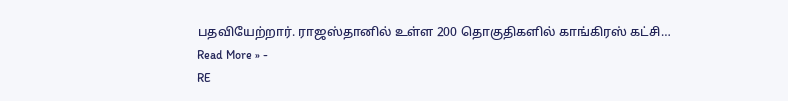பதவியேற்றார். ராஜஸ்தானில் உள்ள 200 தொகுதிகளில் காங்கிரஸ் கட்சி…
Read More » -
RE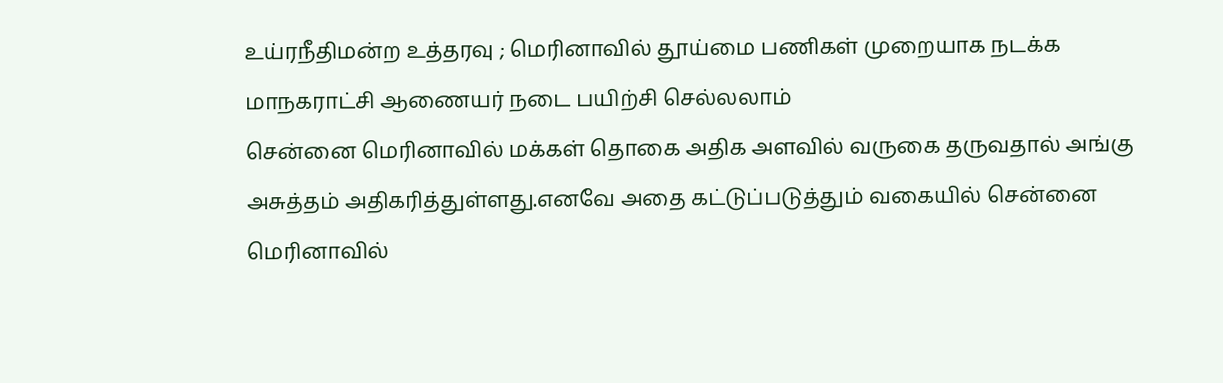உய்ரநீதிமன்ற உத்தரவு ; மெரினாவில் தூய்மை பணிகள் முறையாக நடக்க மாநகராட்சி ஆணையர் நடை பயிற்சி செல்லலாம்
சென்னை மெரினாவில் மக்கள் தொகை அதிக அளவில் வருகை தருவதால் அங்கு அசுத்தம் அதிகரித்துள்ளது.எனவே அதை கட்டுப்படுத்தும் வகையில் சென்னை மெரினாவில்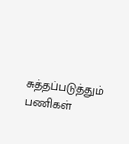சுத்தப்படுத்தும் பணிகள்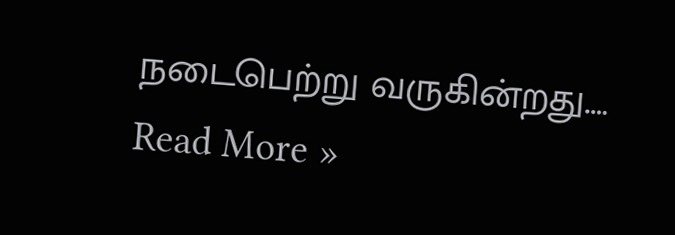நடைபெற்று வருகின்றது.…
Read More »